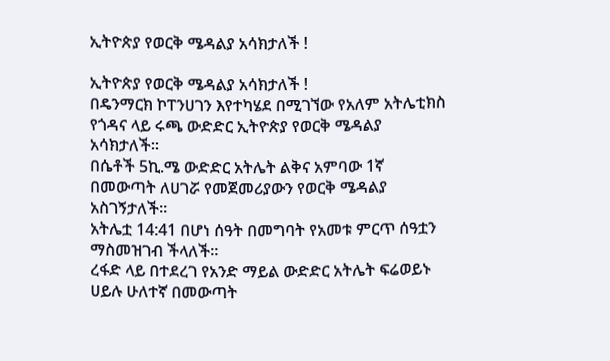ኢትዮጵያ የወርቅ ሜዳልያ አሳክታለች !

ኢትዮጵያ የወርቅ ሜዳልያ አሳክታለች !
በዴንማርክ ኮፐንሀገን እየተካሄደ በሚገኘው የአለም አትሌቲክስ የጎዳና ላይ ሩጫ ውድድር ኢትዮጵያ የወርቅ ሜዳልያ አሳክታለች።
በሴቶች 5ኪ.ሜ ውድድር አትሌት ልቅና አምባው 1ኛ በመውጣት ለሀገሯ የመጀመሪያውን የወርቅ ሜዳልያ አስገኝታለች።
አትሌቷ 14:41 በሆነ ሰዓት በመግባት የአመቱ ምርጥ ሰዓቷን ማስመዝገብ ችላለች።
ረፋድ ላይ በተደረገ የአንድ ማይል ውድድር አትሌት ፍሬወይኑ ሀይሉ ሁለተኛ በመውጣት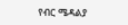የብር ሜዳልያ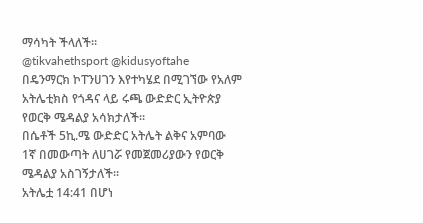ማሳካት ችላለች።
@tikvahethsport @kidusyoftahe
በዴንማርክ ኮፐንሀገን እየተካሄደ በሚገኘው የአለም አትሌቲክስ የጎዳና ላይ ሩጫ ውድድር ኢትዮጵያ የወርቅ ሜዳልያ አሳክታለች።
በሴቶች 5ኪ.ሜ ውድድር አትሌት ልቅና አምባው 1ኛ በመውጣት ለሀገሯ የመጀመሪያውን የወርቅ ሜዳልያ አስገኝታለች።
አትሌቷ 14:41 በሆነ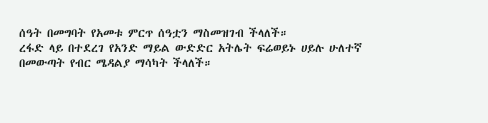ሰዓት በመግባት የአመቱ ምርጥ ሰዓቷን ማስመዝገብ ችላለች።
ረፋድ ላይ በተደረገ የአንድ ማይል ውድድር አትሌት ፍሬወይኑ ሀይሉ ሁለተኛ በመውጣት የብር ሜዳልያ ማሳካት ችላለች።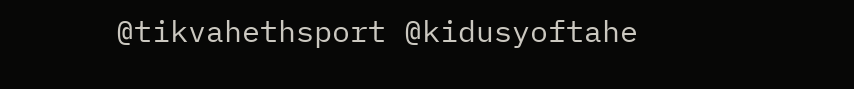@tikvahethsport @kidusyoftahe